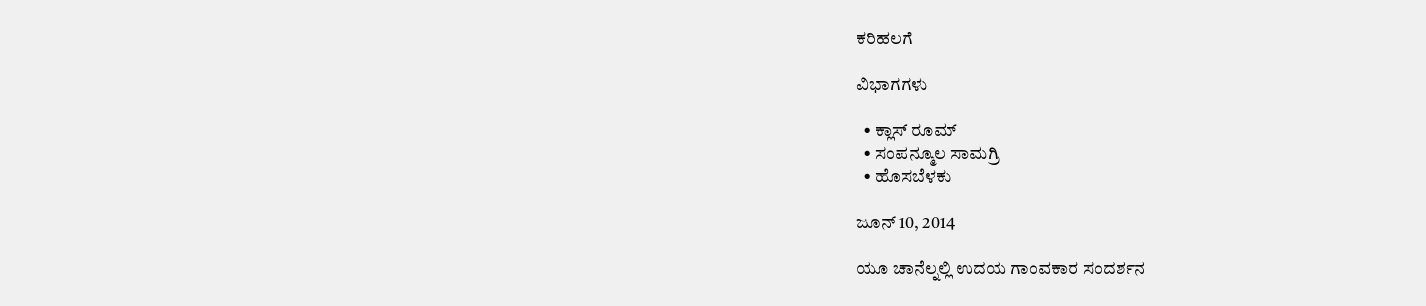ಕರಿಹಲಗೆ

ವಿಭಾಗಗಳು

  • ಕ್ಲಾಸ್ ರೂಮ್
  • ಸಂಪನ್ಮೂಲ ಸಾಮಗ್ರಿ
  • ಹೊಸಬೆಳಕು

ಜೂನ್ 10, 2014

ಯೂ ಚಾನೆಲ್ನಲ್ಲಿ ಉದಯ ಗಾಂವಕಾರ ಸಂದರ್ಶನ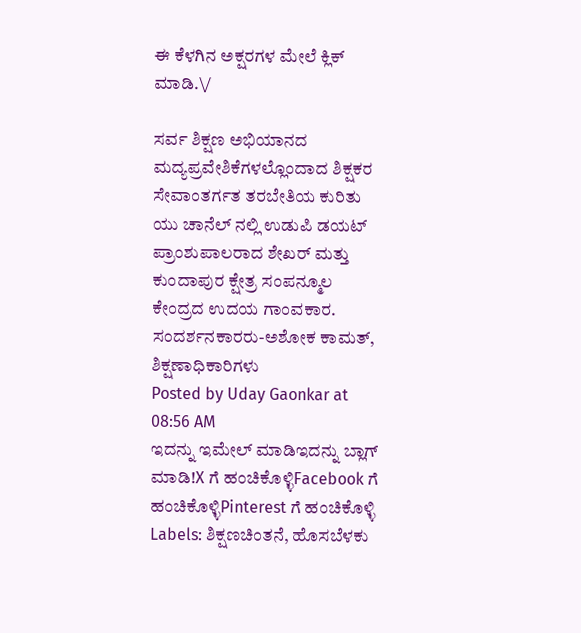ಈ ಕೆಳಗಿನ ಅಕ್ಷರಗಳ ಮೇಲೆ ಕ್ಲಿಕ್ ಮಾಡಿ.\/

ಸರ್ವ ಶಿಕ್ಷಣ ಅಭಿಯಾನದ ಮದ್ಯಪ್ರವೇಶಿಕೆಗಳಲ್ಲೊಂದಾದ ಶಿಕ್ಷಕರ ಸೇವಾಂತರ್ಗತ ತರಬೇತಿಯ ಕುರಿತು ಯು ಚಾನೆಲ್ ನಲ್ಲಿ ಉಡುಪಿ ಡಯಟ್ ಪ್ರಾಂಶುಪಾಲರಾದ ಶೇಖರ್ ಮತ್ತು ಕುಂದಾಪುರ ಕ್ಷೇತ್ರ ಸಂಪನ್ಮೂಲ ಕೇಂದ್ರದ ಉದಯ ಗಾಂವಕಾರ. ಸಂದರ್ಶನಕಾರರು-ಅಶೋಕ ಕಾಮತ್, ಶಿಕ್ಷಣಾಧಿಕಾರಿಗಳು
Posted by Uday Gaonkar at 08:56 AM
ಇದನ್ನು ಇಮೇಲ್ ಮಾಡಿಇದನ್ನು ಬ್ಲಾಗ್ ಮಾಡಿ!X ಗೆ ಹಂಚಿಕೊಳ್ಳಿFacebook ಗೆ ಹಂಚಿಕೊಳ್ಳಿPinterest ಗೆ ಹಂಚಿಕೊಳ್ಳಿ
Labels: ಶಿಕ್ಷಣಚಿಂತನೆ, ಹೊಸಬೆಳಕು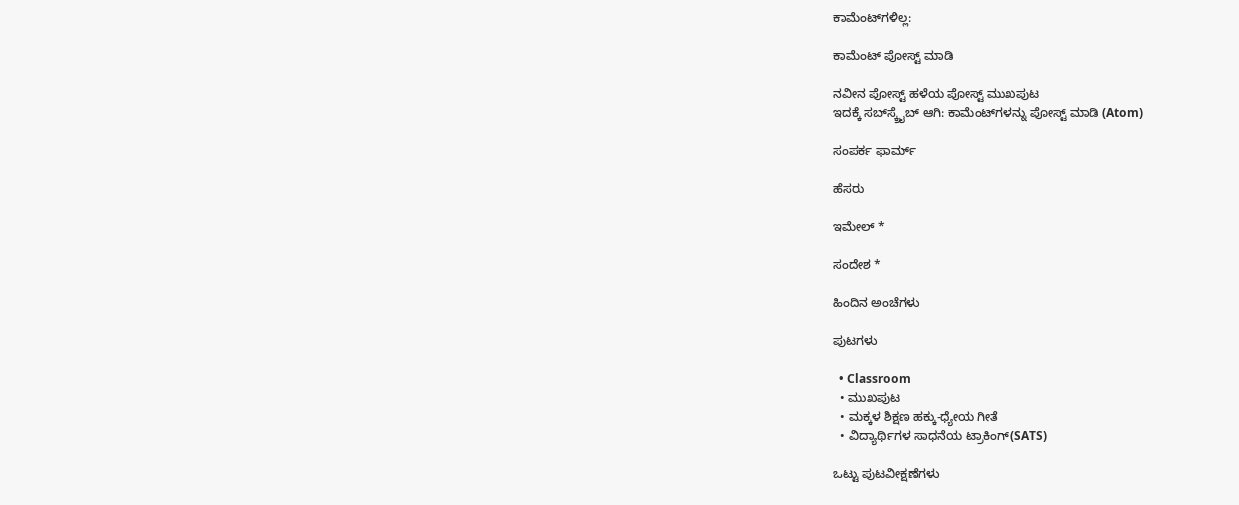ಕಾಮೆಂಟ್‌ಗಳಿಲ್ಲ:

ಕಾಮೆಂಟ್‌‌ ಪೋಸ್ಟ್‌ ಮಾಡಿ

ನವೀನ ಪೋಸ್ಟ್ ಹಳೆಯ ಪೋಸ್ಟ್ ಮುಖಪುಟ
ಇದಕ್ಕೆ ಸಬ್‌ಸ್ಕ್ರೈಬ್‌ ಆಗಿ: ಕಾಮೆಂಟ್‌ಗಳನ್ನು ಪೋಸ್ಟ್ ಮಾಡಿ (Atom)

ಸಂಪರ್ಕ ಫಾರ್ಮ್

ಹೆಸರು

ಇಮೇಲ್ *

ಸಂದೇಶ *

ಹಿಂದಿನ ಅಂಚೆಗಳು

ಪುಟಗಳು

  • Classroom
  • ಮುಖಪುಟ
  • ಮಕ್ಕಳ ಶಿಕ್ಷಣ ಹಕ್ಕು-ಧ್ಯೇಯ ಗೀತೆ
  • ವಿದ್ಯಾರ್ಥಿಗಳ ಸಾಧನೆಯ ಟ್ರಾಕಿಂಗ್(SATS)

ಒಟ್ಟು ಪುಟವೀಕ್ಷಣೆಗಳು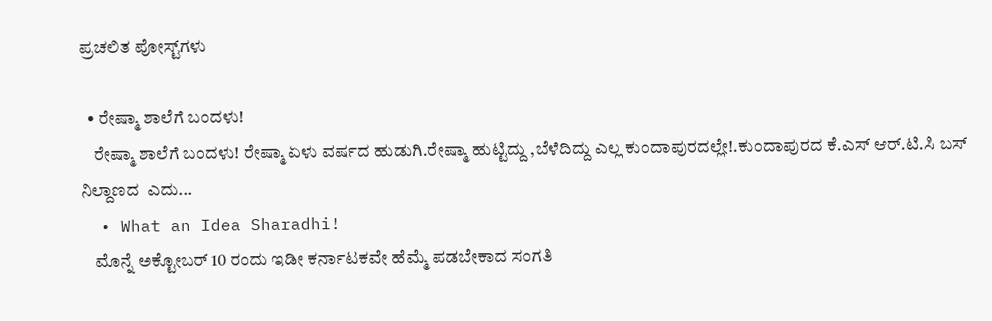ಪ್ರಚಲಿತ ಪೋಸ್ಟ್‌ಗಳು

  • ರೇಷ್ಮಾ ಶಾಲೆಗೆ ಬಂದಳು!
    ರೇಷ್ಮಾ ಶಾಲೆಗೆ ಬಂದಳು! ರೇಷ್ಮಾ ಏಳು ವರ್ಷದ ಹುಡುಗಿ.ರೇಷ್ಮಾ ಹುಟ್ಟಿದ್ದು ,ಬೆಳೆದಿದ್ದು ಎಲ್ಲ ಕುಂದಾಪುರದಲ್ಲೇ!.ಕುಂದಾಪುರದ ಕೆ.ಎಸ್ ಆರ್.ಟಿ.ಸಿ ಬಸ್ ನಿಲ್ದಾಣದ  ಎದು...
  • What an Idea Sharadhi!
    ಮೊನ್ನೆ ಅಕ್ಟೋಬರ್ 10 ರಂದು ಇಡೀ ಕರ್ನಾಟಕವೇ ಹೆಮ್ಮೆ ಪಡಬೇಕಾದ ಸಂಗತಿ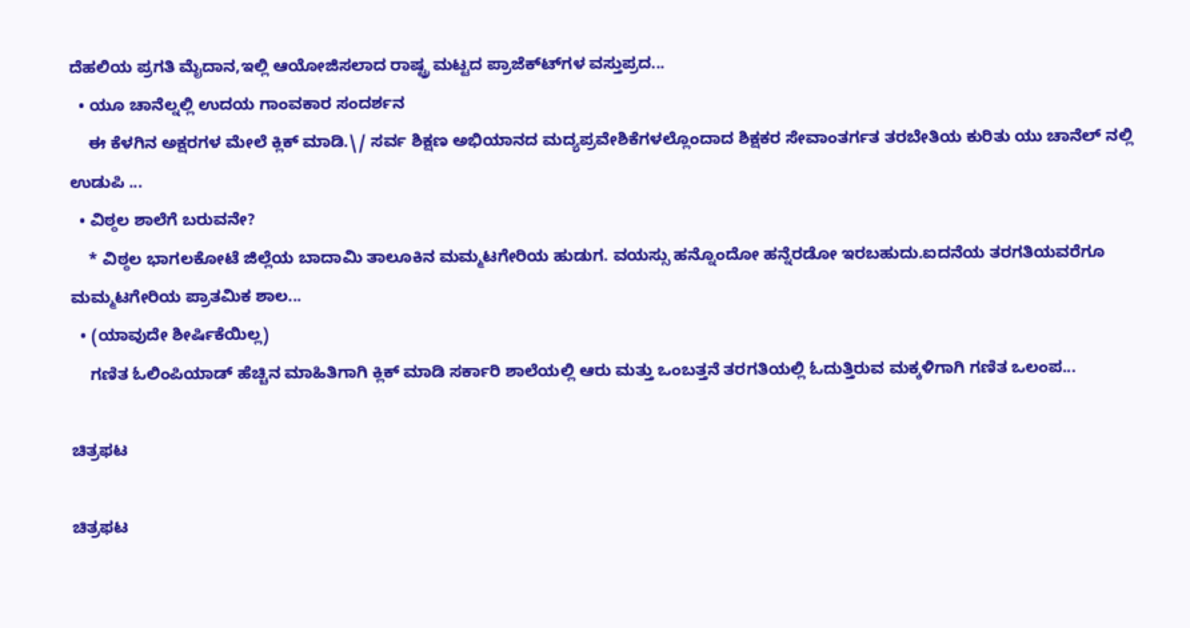ದೆಹಲಿಯ ಪ್ರಗತಿ ಮೈದಾನ,ಇಲ್ಲಿ ಆಯೋಜಿಸಲಾದ ರಾಷ್ಟ್ರ ಮಟ್ಟದ ಪ್ರಾಜೆಕ್ಟ್‍ಗಳ ವಸ್ತುಪ್ರದ...
  • ಯೂ ಚಾನೆಲ್ನಲ್ಲಿ ಉದಯ ಗಾಂವಕಾರ ಸಂದರ್ಶನ
    ಈ ಕೆಳಗಿನ ಅಕ್ಷರಗಳ ಮೇಲೆ ಕ್ಲಿಕ್ ಮಾಡಿ.\/ ಸರ್ವ ಶಿಕ್ಷಣ ಅಭಿಯಾನದ ಮದ್ಯಪ್ರವೇಶಿಕೆಗಳಲ್ಲೊಂದಾದ ಶಿಕ್ಷಕರ ಸೇವಾಂತರ್ಗತ ತರಬೇತಿಯ ಕುರಿತು ಯು ಚಾನೆಲ್ ನಲ್ಲಿ ಉಡುಪಿ ...
  • ವಿಠ್ಠಲ ಶಾಲೆಗೆ ಬರುವನೇ?
    * ವಿಠ್ಠಲ ಭಾಗಲಕೋಟೆ ಜಿಲ್ಲೆಯ ಬಾದಾಮಿ ತಾಲೂಕಿನ ಮಮ್ಮಟಗೇರಿಯ ಹುಡುಗ. ವಯಸ್ಸು ಹನ್ನೊಂದೋ ಹನ್ನೆರಡೋ ಇರಬಹುದು.ಐದನೆಯ ತರಗತಿಯವರೆಗೂ ಮಮ್ಮಟಗೇರಿಯ ಪ್ರಾತಮಿಕ ಶಾಲ...
  • (ಯಾವುದೇ ಶೀರ್ಷಿಕೆಯಿಲ್ಲ)
    ಗಣಿತ ಓಲಿಂಪಿಯಾಡ್ ಹೆಚ್ಚಿನ ಮಾಹಿತಿಗಾಗಿ ಕ್ಲಿಕ್ ಮಾಡಿ ಸರ್ಕಾರಿ ಶಾಲೆಯಲ್ಲಿ ಆರು ಮತ್ತು ಒಂಬತ್ತನೆ ತರಗತಿಯಲ್ಲಿ ಓದುತ್ತಿರುವ ಮಕ್ಕಳಿಗಾಗಿ ಗಣಿತ ಒಲಂಪ...

ಚಿತ್ರಫಟ

ಚಿತ್ರಫಟ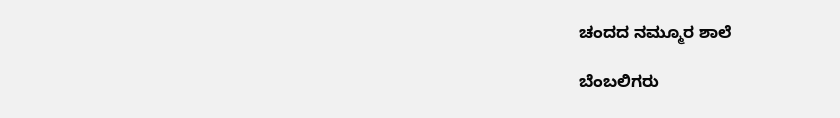ಚಂದದ ನಮ್ಮೂರ ಶಾಲೆ

ಬೆಂಬಲಿಗರು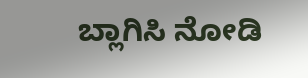ಬ್ಲಾಗಿಸಿ ನೋಡಿ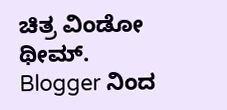ಚಿತ್ರ ವಿಂಡೋ ಥೀಮ್. Blogger ನಿಂದ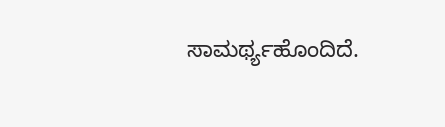ಸಾಮರ್ಥ್ಯಹೊಂದಿದೆ.